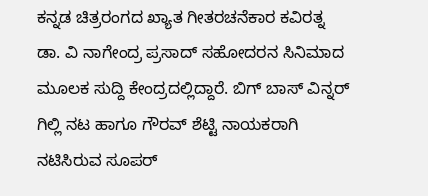ಕನ್ನಡ ಚಿತ್ರರಂಗದ ಖ್ಯಾತ ಗೀತರಚನೆಕಾರ ಕವಿರತ್ನ ಡಾ. ವಿ ನಾಗೇಂದ್ರ ಪ್ರಸಾದ್ ಸಹೋದರನ ಸಿನಿಮಾದ ಮೂಲಕ ಸುದ್ದಿ ಕೇಂದ್ರದಲ್ಲಿದ್ದಾರೆ. ಬಿಗ್ ಬಾಸ್ ವಿನ್ನರ್ ಗಿಲ್ಲಿ ನಟ ಹಾಗೂ ಗೌರವ್ ಶೆಟ್ಟಿ ನಾಯಕರಾಗಿ ನಟಿಸಿರುವ ಸೂಪರ್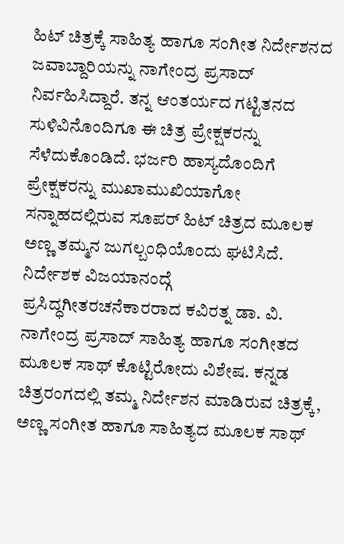ಹಿಟ್ ಚಿತ್ರಕ್ಕೆ ಸಾಹಿತ್ಯ ಹಾಗೂ ಸಂಗೀತ ನಿರ್ದೇಶನದ ಜವಾಬ್ದಾರಿಯನ್ನು ನಾಗೇಂದ್ರ ಪ್ರಸಾದ್ ನಿರ್ವಹಿಸಿದ್ದಾರೆ. ತನ್ನ ಆಂತರ್ಯದ ಗಟ್ಟಿತನದ ಸುಳಿವಿನೊಂದಿಗೂ ಈ ಚಿತ್ರ ಪ್ರೇಕ್ಷಕರನ್ನು ಸೆಳೆದುಕೊಂಡಿದೆ. ಭರ್ಜರಿ ಹಾಸ್ಯದೊಂದಿಗೆ ಪ್ರೇಕ್ಷಕರನ್ನು ಮುಖಾಮುಖಿಯಾಗೋ ಸನ್ನಾಹದಲ್ಲಿರುವ ಸೂಪರ್ ಹಿಟ್ ಚಿತ್ರದ ಮೂಲಕ ಅಣ್ಣ ತಮ್ಮನ ಜುಗಲ್ಬಂಧಿಯೊಂದು ಘಟಿಸಿದೆ. ನಿರ್ದೇಶಕ ವಿಜಯಾನಂದ್ಗೆ ಪ್ರಸಿದ್ಧಗೀತರಚನೆಕಾರರಾದ ಕವಿರತ್ನ ಡಾ. ವಿ. ನಾಗೇಂದ್ರ ಪ್ರಸಾದ್ ಸಾಹಿತ್ಯ ಹಾಗೂ ಸಂಗೀತದ ಮೂಲಕ ಸಾಥ್ ಕೊಟ್ಟಿರೋದು ವಿಶೇಷ. ಕನ್ನಡ ಚಿತ್ರರಂಗದಲ್ಲಿ ತಮ್ಮ ನಿರ್ದೇಶನ ಮಾಡಿರುವ ಚಿತ್ರಕ್ಕೆ, ಅಣ್ಣ ಸಂಗೀತ ಹಾಗೂ ಸಾಹಿತ್ಯದ ಮೂಲಕ ಸಾಥ್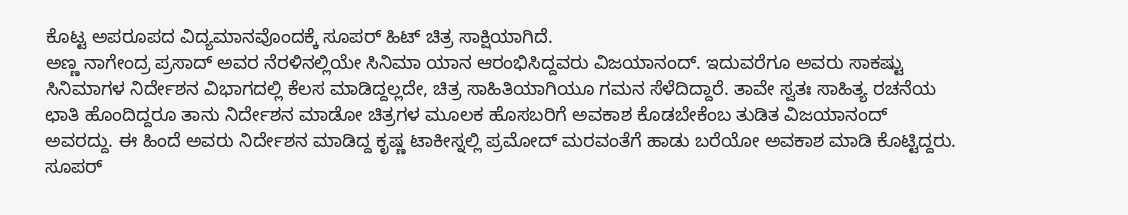ಕೊಟ್ಟ ಅಪರೂಪದ ವಿದ್ಯಮಾನವೊಂದಕ್ಕೆ ಸೂಪರ್ ಹಿಟ್ ಚಿತ್ರ ಸಾಕ್ಷಿಯಾಗಿದೆ.
ಅಣ್ಣ ನಾಗೇಂದ್ರ ಪ್ರಸಾದ್ ಅವರ ನೆರಳಿನಲ್ಲಿಯೇ ಸಿನಿಮಾ ಯಾನ ಆರಂಭಿಸಿದ್ದವರು ವಿಜಯಾನಂದ್. ಇದುವರೆಗೂ ಅವರು ಸಾಕಷ್ಟು ಸಿನಿಮಾಗಳ ನಿರ್ದೇಶನ ವಿಭಾಗದಲ್ಲಿ ಕೆಲಸ ಮಾಡಿದ್ದಲ್ಲದೇ, ಚಿತ್ರ ಸಾಹಿತಿಯಾಗಿಯೂ ಗಮನ ಸೆಳೆದಿದ್ದಾರೆ. ತಾವೇ ಸ್ವತಃ ಸಾಹಿತ್ಯ ರಚನೆಯ ಛಾತಿ ಹೊಂದಿದ್ದರೂ ತಾನು ನಿರ್ದೇಶನ ಮಾಡೋ ಚಿತ್ರಗಳ ಮೂಲಕ ಹೊಸಬರಿಗೆ ಅವಕಾಶ ಕೊಡಬೇಕೆಂಬ ತುಡಿತ ವಿಜಯಾನಂದ್ ಅವರದ್ದು. ಈ ಹಿಂದೆ ಅವರು ನಿರ್ದೇಶನ ಮಾಡಿದ್ದ ಕೃಷ್ಣ ಟಾಕೀಸ್ನಲ್ಲಿ ಪ್ರಮೋದ್ ಮರವಂತೆಗೆ ಹಾಡು ಬರೆಯೋ ಅವಕಾಶ ಮಾಡಿ ಕೊಟ್ಟಿದ್ದರು. ಸೂಪರ್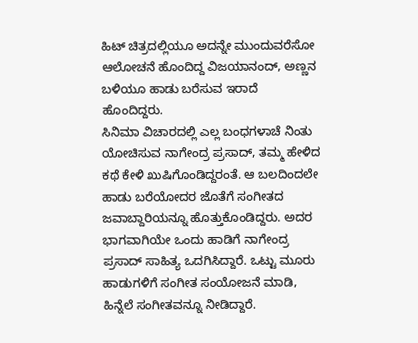ಹಿಟ್ ಚಿತ್ರದಲ್ಲಿಯೂ ಅದನ್ನೇ ಮುಂದುವರೆಸೋ ಆಲೋಚನೆ ಹೊಂದಿದ್ದ ವಿಜಯಾನಂದ್, ಅಣ್ಣನ ಬಳಿಯೂ ಹಾಡು ಬರೆಸುವ ಇರಾದೆ ಹೊಂದಿದ್ದರು.
ಸಿನಿಮಾ ವಿಚಾರದಲ್ಲಿ ಎಲ್ಲ ಬಂಧಗಳಾಚೆ ನಿಂತು ಯೋಚಿಸುವ ನಾಗೇಂದ್ರ ಪ್ರಸಾದ್, ತಮ್ಮ ಹೇಳಿದ ಕಥೆ ಕೇಳಿ ಖುಷಿಗೊಂಡಿದ್ದರಂತೆ. ಆ ಬಲದಿಂದಲೇ ಹಾಡು ಬರೆಯೋದರ ಜೊತೆಗೆ ಸಂಗೀತದ ಜವಾಬ್ದಾರಿಯನ್ನೂ ಹೊತ್ತುಕೊಂಡಿದ್ದರು. ಅದರ ಭಾಗವಾಗಿಯೇ ಒಂದು ಹಾಡಿಗೆ ನಾಗೇಂದ್ರ ಪ್ರಸಾದ್ ಸಾಹಿತ್ಯ ಒದಗಿಸಿದ್ದಾರೆ. ಒಟ್ಟು ಮೂರು ಹಾಡುಗಳಿಗೆ ಸಂಗೀತ ಸಂಯೋಜನೆ ಮಾಡಿ, ಹಿನ್ನೆಲೆ ಸಂಗೀತವನ್ನೂ ನೀಡಿದ್ದಾರೆ.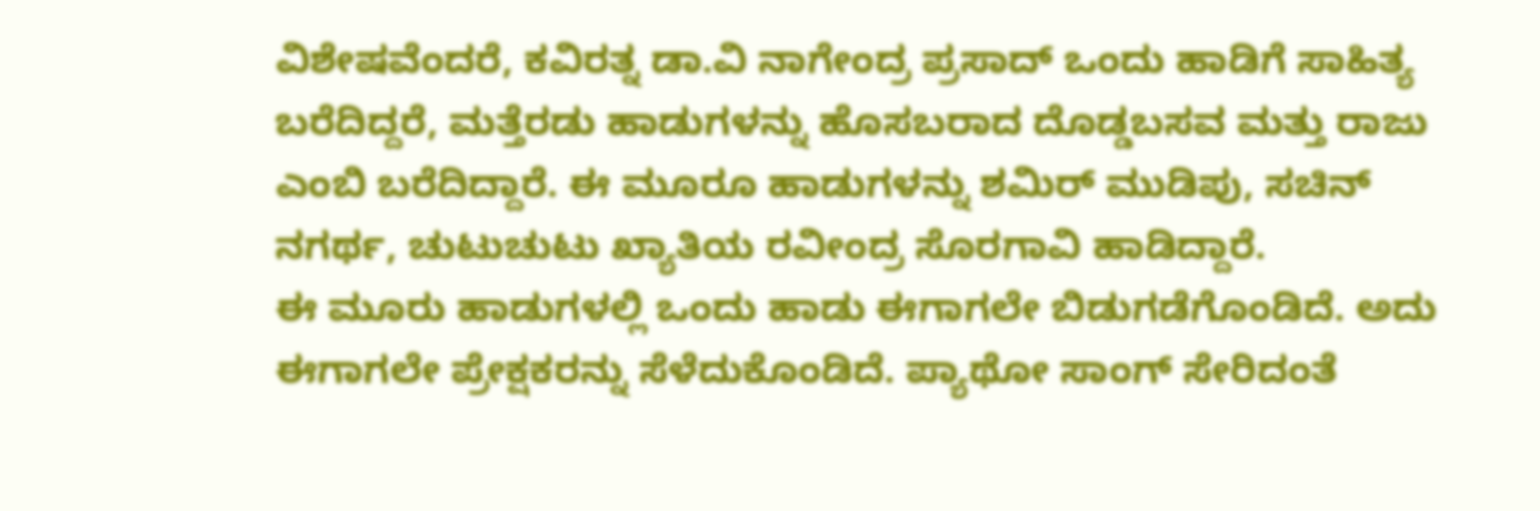ವಿಶೇಷವೆಂದರೆ, ಕವಿರತ್ನ ಡಾ.ವಿ ನಾಗೇಂದ್ರ ಪ್ರಸಾದ್ ಒಂದು ಹಾಡಿಗೆ ಸಾಹಿತ್ಯ ಬರೆದಿದ್ದರೆ, ಮತ್ತೆರಡು ಹಾಡುಗಳನ್ನು ಹೊಸಬರಾದ ದೊಡ್ಡಬಸವ ಮತ್ತು ರಾಜು ಎಂಬಿ ಬರೆದಿದ್ದಾರೆ. ಈ ಮೂರೂ ಹಾಡುಗಳನ್ನು ಶಮಿರ್ ಮುಡಿಪು, ಸಚಿನ್ ನಗರ್ಥ, ಚುಟುಚುಟು ಖ್ಯಾತಿಯ ರವೀಂದ್ರ ಸೊರಗಾವಿ ಹಾಡಿದ್ದಾರೆ.
ಈ ಮೂರು ಹಾಡುಗಳಲ್ಲಿ ಒಂದು ಹಾಡು ಈಗಾಗಲೇ ಬಿಡುಗಡೆಗೊಂಡಿದೆ. ಅದು ಈಗಾಗಲೇ ಪ್ರೇಕ್ಷಕರನ್ನು ಸೆಳೆದುಕೊಂಡಿದೆ. ಪ್ಯಾಥೋ ಸಾಂಗ್ ಸೇರಿದಂತೆ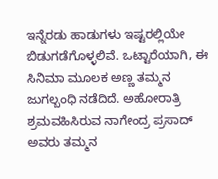ಇನ್ನೆರಡು ಹಾಡುಗಳು ಇಷ್ಟರಲ್ಲಿಯೇ ಬಿಡುಗಡೆಗೊಳ್ಳಲಿವೆ. ಒಟ್ಟಾರೆಯಾಗಿ, ಈ ಸಿನಿಮಾ ಮೂಲಕ ಅಣ್ಣ ತಮ್ಮನ ಜುಗಲ್ಬಂಧಿ ನಡೆದಿದೆ. ಅಹೋರಾತ್ರಿ ಶ್ರಮವಹಿಸಿರುವ ನಾಗೇಂದ್ರ ಪ್ರಸಾದ್ ಅವರು ತಮ್ಮನ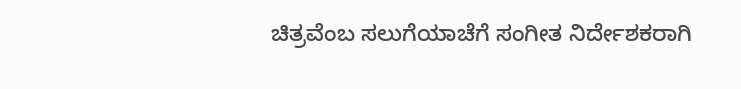ಚಿತ್ರವೆಂಬ ಸಲುಗೆಯಾಚೆಗೆ ಸಂಗೀತ ನಿರ್ದೇಶಕರಾಗಿ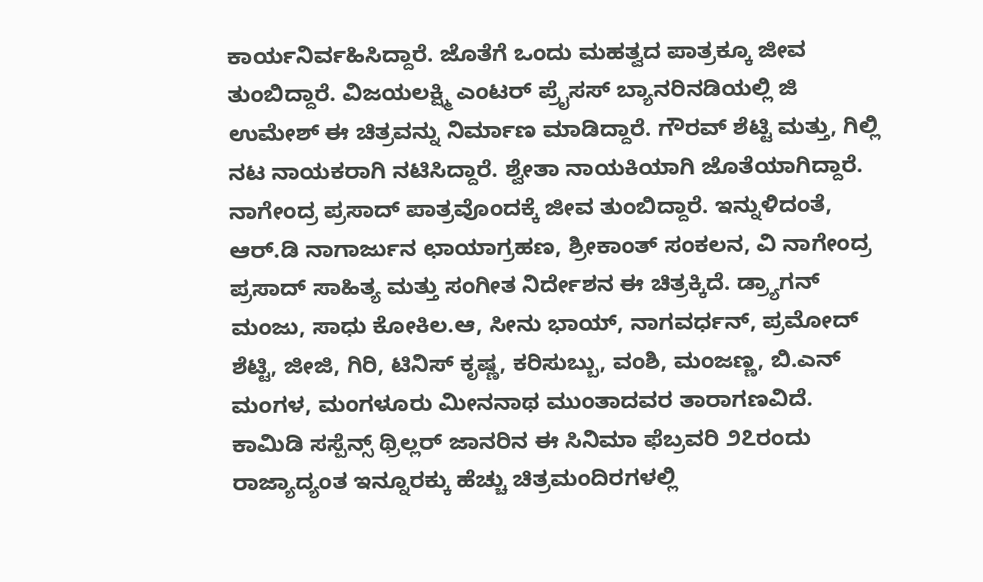ಕಾರ್ಯನಿರ್ವಹಿಸಿದ್ದಾರೆ. ಜೊತೆಗೆ ಒಂದು ಮಹತ್ವದ ಪಾತ್ರಕ್ಕೂ ಜೀವ ತುಂಬಿದ್ದಾರೆ. ವಿಜಯಲಕ್ಷ್ಮಿ ಎಂಟರ್ ಪ್ರೈಸಸ್ ಬ್ಯಾನರಿನಡಿಯಲ್ಲಿ ಜಿ ಉಮೇಶ್ ಈ ಚಿತ್ರವನ್ನು ನಿರ್ಮಾಣ ಮಾಡಿದ್ದಾರೆ. ಗೌರವ್ ಶೆಟ್ಟಿ ಮತ್ತು, ಗಿಲ್ಲಿ ನಟ ನಾಯಕರಾಗಿ ನಟಿಸಿದ್ದಾರೆ. ಶ್ವೇತಾ ನಾಯಕಿಯಾಗಿ ಜೊತೆಯಾಗಿದ್ದಾರೆ. ನಾಗೇಂದ್ರ ಪ್ರಸಾದ್ ಪಾತ್ರವೊಂದಕ್ಕೆ ಜೀವ ತುಂಬಿದ್ದಾರೆ. ಇನ್ನುಳಿದಂತೆ, ಆರ್.ಡಿ ನಾಗಾರ್ಜುನ ಛಾಯಾಗ್ರಹಣ, ಶ್ರೀಕಾಂತ್ ಸಂಕಲನ, ವಿ ನಾಗೇಂದ್ರ ಪ್ರಸಾದ್ ಸಾಹಿತ್ಯ ಮತ್ತು ಸಂಗೀತ ನಿರ್ದೇಶನ ಈ ಚಿತ್ರಕ್ಕಿದೆ. ಡ್ರ್ಯಾಗನ್ ಮಂಜು, ಸಾಧು ಕೋಕಿಲ.ಆ, ಸೀನು ಭಾಯ್, ನಾಗವರ್ಧನ್, ಪ್ರಮೋದ್ ಶೆಟ್ಟಿ, ಜೀಜಿ, ಗಿರಿ, ಟಿನಿಸ್ ಕೃಷ್ಣ, ಕರಿಸುಬ್ಬು, ವಂಶಿ, ಮಂಜಣ್ಣ, ಬಿ.ಎನ್ ಮಂಗಳ, ಮಂಗಳೂರು ಮೀನನಾಥ ಮುಂತಾದವರ ತಾರಾಗಣವಿದೆ. ಕಾಮಿಡಿ ಸಸ್ಪೆನ್ಸ್ ಥ್ರಿಲ್ಲರ್ ಜಾನರಿನ ಈ ಸಿನಿಮಾ ಫೆಬ್ರವರಿ ೨೭ರಂದು ರಾಜ್ಯಾದ್ಯಂತ ಇನ್ನೂರಕ್ಕು ಹೆಚ್ಚು ಚಿತ್ರಮಂದಿರಗಳಲ್ಲಿ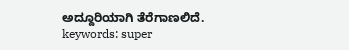ಅದ್ದೂರಿಯಾಗಿ ತೆರೆಗಾಣಲಿದೆ.
keywords: super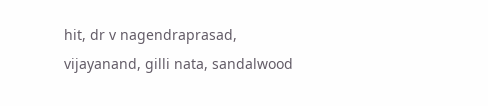hit, dr v nagendraprasad, vijayanand, gilli nata, sandalwood